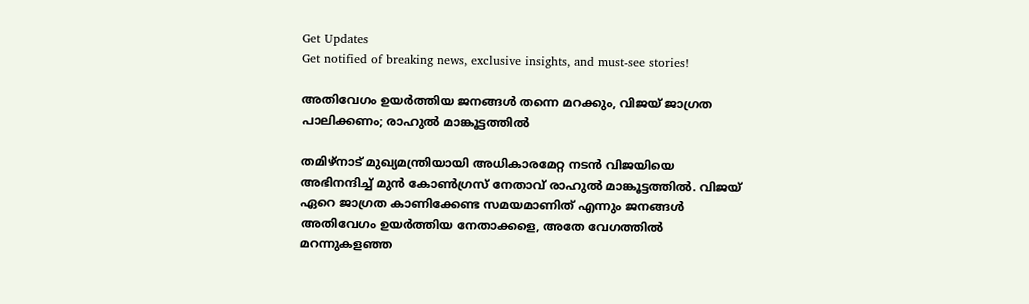Get Updates
Get notified of breaking news, exclusive insights, and must-see stories!

അതിവേഗം ഉയര്‍ത്തിയ ജനങ്ങള്‍ തന്നെ മറക്കും, വിജയ് ജാഗ്രത പാലിക്കണം; രാഹുല്‍ മാങ്കൂട്ടത്തില്‍

തമിഴ്‌നാട് മുഖ്യമന്ത്രിയായി അധികാരമേറ്റ നടന്‍ വിജയിയെ അഭിനന്ദിച്ച് മുന്‍ കോണ്‍ഗ്രസ് നേതാവ് രാഹുല്‍ മാങ്കൂട്ടത്തില്‍. വിജയ് ഏറെ ജാഗ്രത കാണിക്കേണ്ട സമയമാണിത് എന്നും ജനങ്ങള്‍ അതിവേഗം ഉയര്‍ത്തിയ നേതാക്കളെ, അതേ വേഗത്തില്‍ മറന്നുകളഞ്ഞ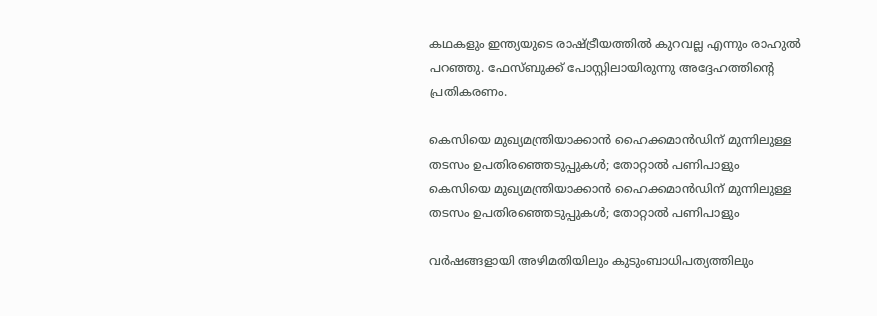കഥകളും ഇന്ത്യയുടെ രാഷ്ട്രീയത്തില്‍ കുറവല്ല എന്നും രാഹുല്‍ പറഞ്ഞു. ഫേസ്ബുക്ക് പോസ്റ്റിലായിരുന്നു അദ്ദേഹത്തിന്റെ പ്രതികരണം.

കെസിയെ മുഖ്യമന്ത്രിയാക്കാന്‍ ഹൈക്കമാന്‍ഡിന് മുന്നിലുള്ള തടസം ഉപതിരഞ്ഞെടുപ്പുകള്‍; തോറ്റാല്‍ പണിപാളും
കെസിയെ മുഖ്യമന്ത്രിയാക്കാന്‍ ഹൈക്കമാന്‍ഡിന് മുന്നിലുള്ള തടസം ഉപതിരഞ്ഞെടുപ്പുകള്‍; തോറ്റാല്‍ പണിപാളും

വര്‍ഷങ്ങളായി അഴിമതിയിലും കുടുംബാധിപത്യത്തിലും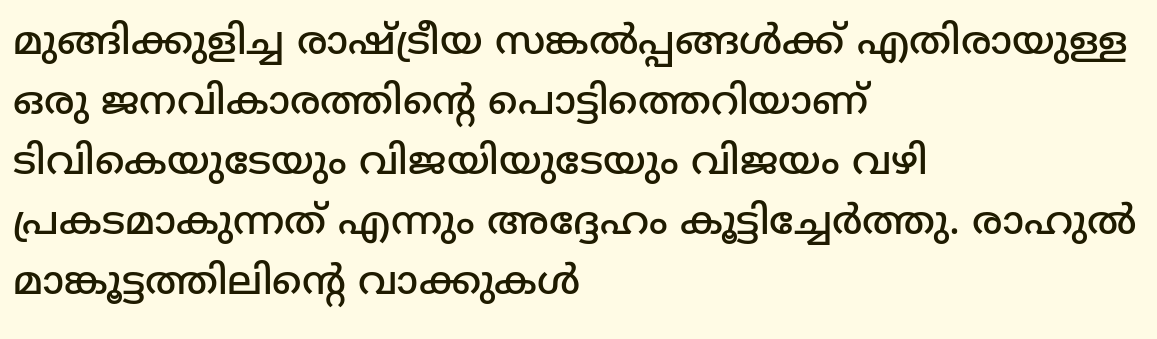മുങ്ങിക്കുളിച്ച രാഷ്ട്രീയ സങ്കല്‍പ്പങ്ങള്‍ക്ക് എതിരായുള്ള ഒരു ജനവികാരത്തിന്റെ പൊട്ടിത്തെറിയാണ് ടിവികെയുടേയും വിജയിയുടേയും വിജയം വഴി പ്രകടമാകുന്നത് എന്നും അദ്ദേഹം കൂട്ടിച്ചേര്‍ത്തു. രാഹുല്‍ മാങ്കൂട്ടത്തിലിന്റെ വാക്കുകള്‍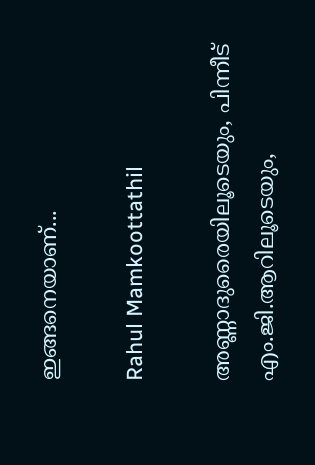ഇങ്ങനെയാണ്...

Rahul Mamkoottathil

അണ്ണാദുരൈയിലൂടെയും, പിന്നീട് എം.ജി.ആറിലൂടെയും,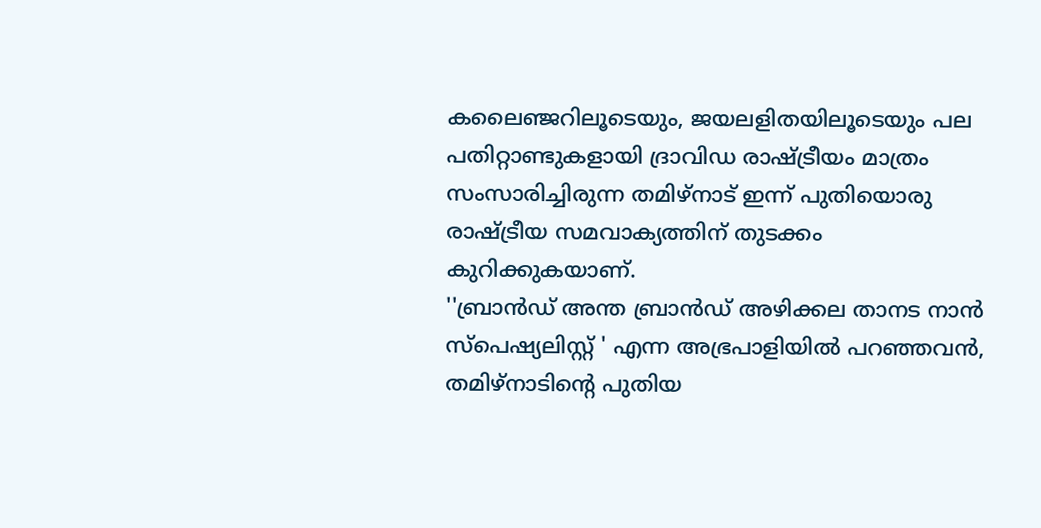കലൈഞ്ജറിലൂടെയും, ജയലളിതയിലൂടെയും പല പതിറ്റാണ്ടുകളായി ദ്രാവിഡ രാഷ്ട്രീയം മാത്രം സംസാരിച്ചിരുന്ന തമിഴ്‌നാട് ഇന്ന് പുതിയൊരു രാഷ്ട്രീയ സമവാക്യത്തിന് തുടക്കം കുറിക്കുകയാണ്.
''ബ്രാന്‍ഡ് അന്ത ബ്രാന്‍ഡ് അഴിക്കല താനട നാന്‍ സ്‌പെഷ്യലിസ്റ്റ് ' എന്ന അഭ്രപാളിയില്‍ പറഞ്ഞവന്‍, തമിഴ്‌നാടിന്റെ പുതിയ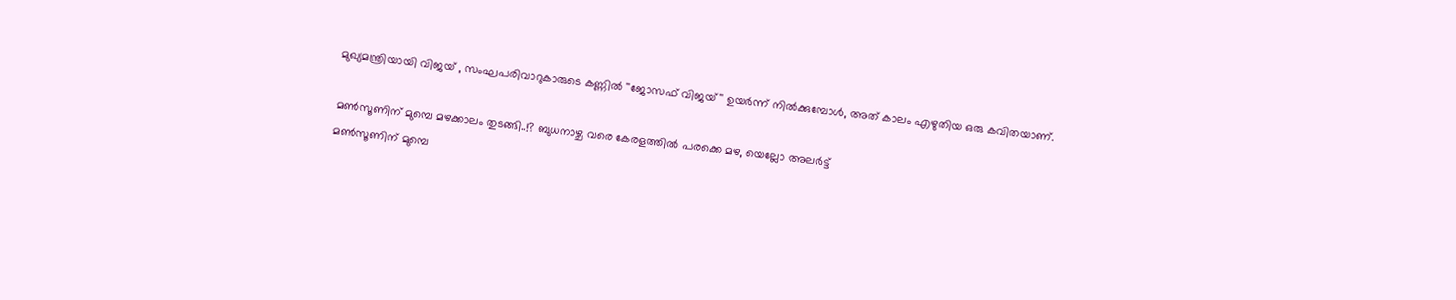മുഖ്യമന്ത്രിയായി വിജയ് , സംഘപരിവാറുകാരുടെ കണ്ണില്‍ ''ജോസഫ് വിജയ്'' ഉയര്‍ന്ന് നില്‍ക്കുമ്പോള്‍, അത് കാലം എഴുതിയ ഒരു കവിതയാണ്.

മണ്‍സൂണിന് മുമ്പെ മഴക്കാലം തുടങ്ങി..!? ബുധനാഴ്ച വരെ കേരളത്തില്‍ പരക്കെ മഴ, യെല്ലോ അലര്‍ട്ട്
മണ്‍സൂണിന് മുമ്പെ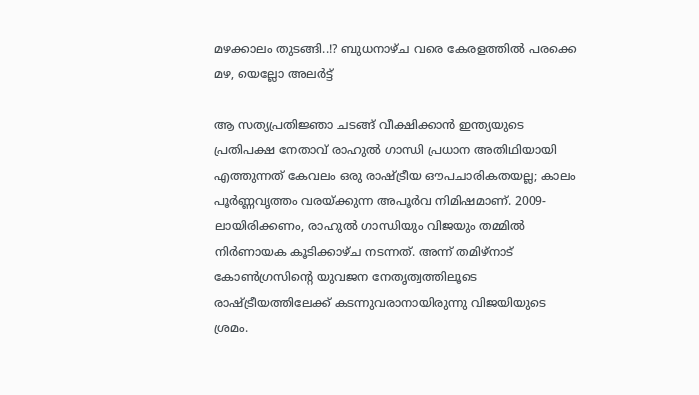മഴക്കാലം തുടങ്ങി..!? ബുധനാഴ്ച വരെ കേരളത്തില്‍ പരക്കെ മഴ, യെല്ലോ അലര്‍ട്ട്

ആ സത്യപ്രതിജ്ഞാ ചടങ്ങ് വീക്ഷിക്കാന്‍ ഇന്ത്യയുടെ പ്രതിപക്ഷ നേതാവ് രാഹുല്‍ ഗാന്ധി പ്രധാന അതിഥിയായി എത്തുന്നത് കേവലം ഒരു രാഷ്ട്രീയ ഔപചാരികതയല്ല; കാലം പൂര്‍ണ്ണവൃത്തം വരയ്ക്കുന്ന അപൂര്‍വ നിമിഷമാണ്. 2009-ലായിരിക്കണം, രാഹുല്‍ ഗാന്ധിയും വിജയും തമ്മില്‍ നിര്‍ണായക കൂടിക്കാഴ്ച നടന്നത്. അന്ന് തമിഴ്‌നാട് കോണ്‍ഗ്രസിന്റെ യുവജന നേതൃത്വത്തിലൂടെ രാഷ്ട്രീയത്തിലേക്ക് കടന്നുവരാനായിരുന്നു വിജയിയുടെ ശ്രമം.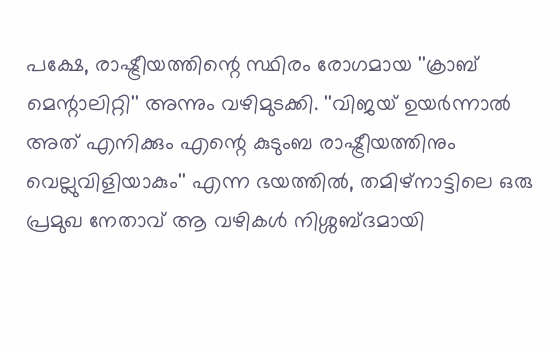പക്ഷേ, രാഷ്ട്രീയത്തിന്റെ സ്ഥിരം രോഗമായ ''ക്രാബ് മെന്റാലിറ്റി'' അന്നും വഴിമുടക്കി. ''വിജയ് ഉയര്‍ന്നാല്‍ അത് എനിക്കും എന്റെ കുടുംബ രാഷ്ട്രീയത്തിനും വെല്ലുവിളിയാകും'' എന്ന ഭയത്തില്‍, തമിഴ്‌നാട്ടിലെ ഒരു പ്രമുഖ നേതാവ് ആ വഴികള്‍ നിശ്ശബ്ദമായി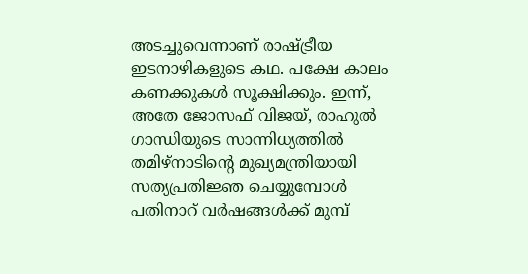അടച്ചുവെന്നാണ് രാഷ്ട്രീയ ഇടനാഴികളുടെ കഥ. പക്ഷേ കാലം കണക്കുകള്‍ സൂക്ഷിക്കും. ഇന്ന്, അതേ ജോസഫ് വിജയ്, രാഹുല്‍ ഗാന്ധിയുടെ സാന്നിധ്യത്തില്‍ തമിഴ്‌നാടിന്റെ മുഖ്യമന്ത്രിയായി സത്യപ്രതിജ്ഞ ചെയ്യുമ്പോള്‍
പതിനാറ് വര്‍ഷങ്ങള്‍ക്ക് മുമ്പ്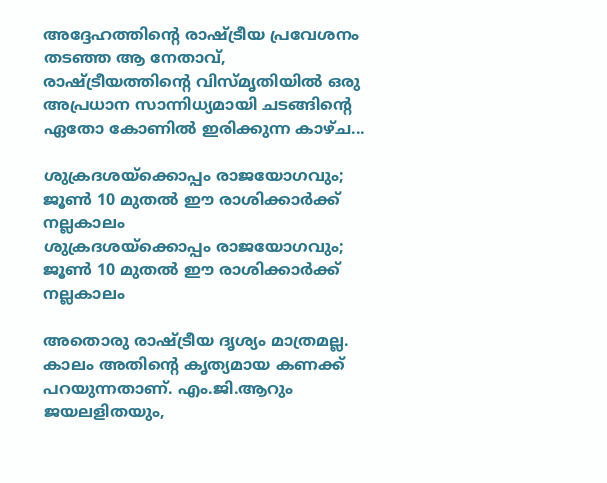അദ്ദേഹത്തിന്റെ രാഷ്ട്രീയ പ്രവേശനം തടഞ്ഞ ആ നേതാവ്, രാഷ്ട്രീയത്തിന്റെ വിസ്മൃതിയില്‍ ഒരു അപ്രധാന സാന്നിധ്യമായി ചടങ്ങിന്റെ ഏതോ കോണില്‍ ഇരിക്കുന്ന കാഴ്ച...

ശുക്രദശയ്‌ക്കൊപ്പം രാജയോഗവും; ജൂണ്‍ 10 മുതല്‍ ഈ രാശിക്കാര്‍ക്ക് നല്ലകാലം
ശുക്രദശയ്‌ക്കൊപ്പം രാജയോഗവും; ജൂണ്‍ 10 മുതല്‍ ഈ രാശിക്കാര്‍ക്ക് നല്ലകാലം

അതൊരു രാഷ്ട്രീയ ദൃശ്യം മാത്രമല്ല. കാലം അതിന്റെ കൃത്യമായ കണക്ക് പറയുന്നതാണ്. എം.ജി.ആറും ജയലളിതയും,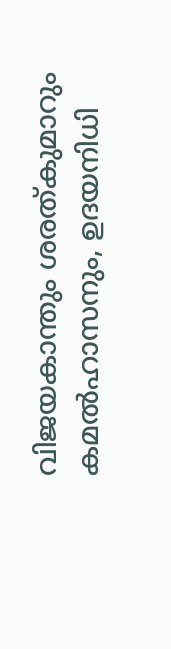വിജയകാന്തും ശരത്കുമാറും കമല്‍ഹാസനും, ഉദയനിധി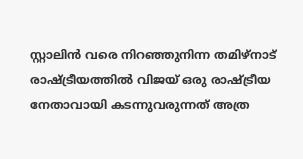സ്റ്റാലിന്‍ വരെ നിറഞ്ഞുനിന്ന തമിഴ്‌നാട് രാഷ്ട്രീയത്തില്‍ വിജയ് ഒരു രാഷ്ട്രീയ നേതാവായി കടന്നുവരുന്നത് അത്ര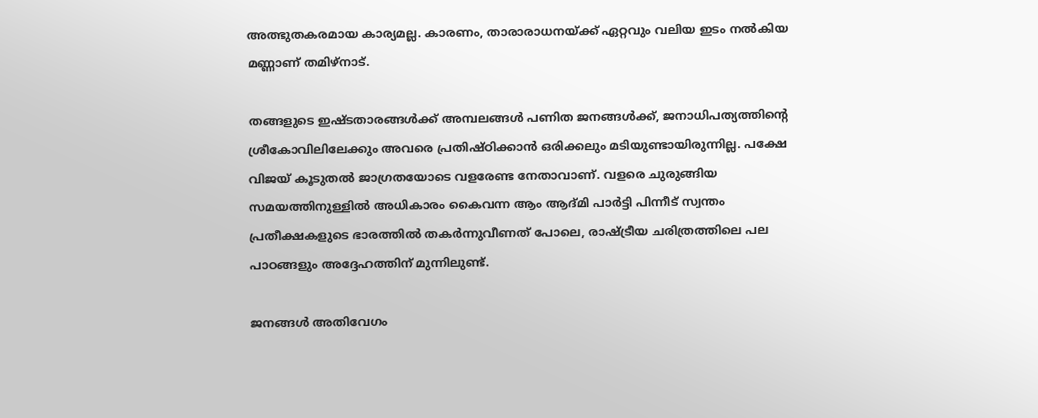അത്ഭുതകരമായ കാര്യമല്ല. കാരണം, താരാരാധനയ്ക്ക് ഏറ്റവും വലിയ ഇടം നല്‍കിയ മണ്ണാണ് തമിഴ്‌നാട്.

തങ്ങളുടെ ഇഷ്ടതാരങ്ങള്‍ക്ക് അമ്പലങ്ങള്‍ പണിത ജനങ്ങള്‍ക്ക്, ജനാധിപത്യത്തിന്റെ ശ്രീകോവിലിലേക്കും അവരെ പ്രതിഷ്ഠിക്കാന്‍ ഒരിക്കലും മടിയുണ്ടായിരുന്നില്ല. പക്ഷേ വിജയ് കൂടുതല്‍ ജാഗ്രതയോടെ വളരേണ്ട നേതാവാണ്. വളരെ ചുരുങ്ങിയ സമയത്തിനുള്ളില്‍ അധികാരം കൈവന്ന ആം ആദ്മി പാര്‍ട്ടി പിന്നീട് സ്വന്തം പ്രതീക്ഷകളുടെ ഭാരത്തില്‍ തകര്‍ന്നുവീണത് പോലെ, രാഷ്ട്രീയ ചരിത്രത്തിലെ പല പാഠങ്ങളും അദ്ദേഹത്തിന് മുന്നിലുണ്ട്.

ജനങ്ങള്‍ അതിവേഗം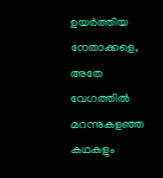ഉയര്‍ത്തിയ നേതാക്കളെ, അതേ വേഗത്തില്‍ മറന്നുകളഞ്ഞ കഥകളും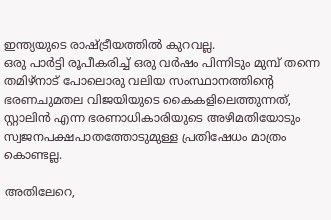ഇന്ത്യയുടെ രാഷ്ട്രീയത്തില്‍ കുറവല്ല.
ഒരു പാര്‍ട്ടി രൂപീകരിച്ച് ഒരു വര്‍ഷം പിന്നിടും മുമ്പ് തന്നെ തമിഴ്‌നാട് പോലൊരു വലിയ സംസ്ഥാനത്തിന്റെ ഭരണചുമതല വിജയിയുടെ കൈകളിലെത്തുന്നത്, സ്റ്റാലിന്‍ എന്ന ഭരണാധികാരിയുടെ അഴിമതിയോടും സ്വജനപക്ഷപാതത്തോടുമുള്ള പ്രതിഷേധം മാത്രം കൊണ്ടല്ല.

അതിലേറെ,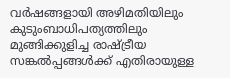വര്‍ഷങ്ങളായി അഴിമതിയിലും കുടുംബാധിപത്യത്തിലും മുങ്ങിക്കുളിച്ച രാഷ്ട്രീയ സങ്കല്‍പ്പങ്ങള്‍ക്ക് എതിരായുള്ള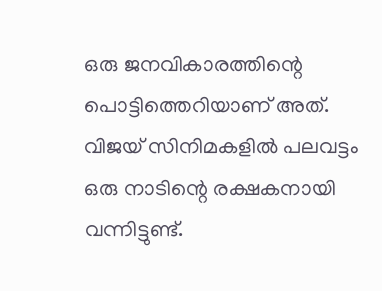ഒരു ജനവികാരത്തിന്റെ പൊട്ടിത്തെറിയാണ് അത്. വിജയ് സിനിമകളില്‍ പലവട്ടം ഒരു നാടിന്റെ രക്ഷകനായി വന്നിട്ടുണ്ട്.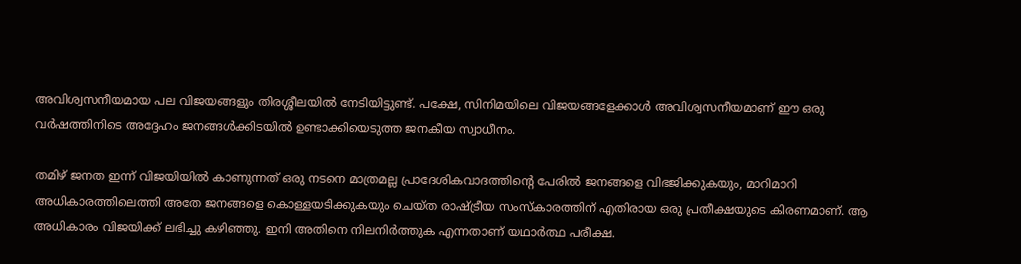അവിശ്വസനീയമായ പല വിജയങ്ങളും തിരശ്ശീലയില്‍ നേടിയിട്ടുണ്ട്. പക്ഷേ, സിനിമയിലെ വിജയങ്ങളേക്കാള്‍ അവിശ്വസനീയമാണ് ഈ ഒരു വര്‍ഷത്തിനിടെ അദ്ദേഹം ജനങ്ങള്‍ക്കിടയില്‍ ഉണ്ടാക്കിയെടുത്ത ജനകീയ സ്വാധീനം.

തമിഴ് ജനത ഇന്ന് വിജയിയില്‍ കാണുന്നത് ഒരു നടനെ മാത്രമല്ല പ്രാദേശികവാദത്തിന്റെ പേരില്‍ ജനങ്ങളെ വിഭജിക്കുകയും, മാറിമാറി അധികാരത്തിലെത്തി അതേ ജനങ്ങളെ കൊള്ളയടിക്കുകയും ചെയ്ത രാഷ്ട്രീയ സംസ്‌കാരത്തിന് എതിരായ ഒരു പ്രതീക്ഷയുടെ കിരണമാണ്. ആ അധികാരം വിജയിക്ക് ലഭിച്ചു കഴിഞ്ഞു. ഇനി അതിനെ നിലനിര്‍ത്തുക എന്നതാണ് യഥാര്‍ത്ഥ പരീക്ഷ.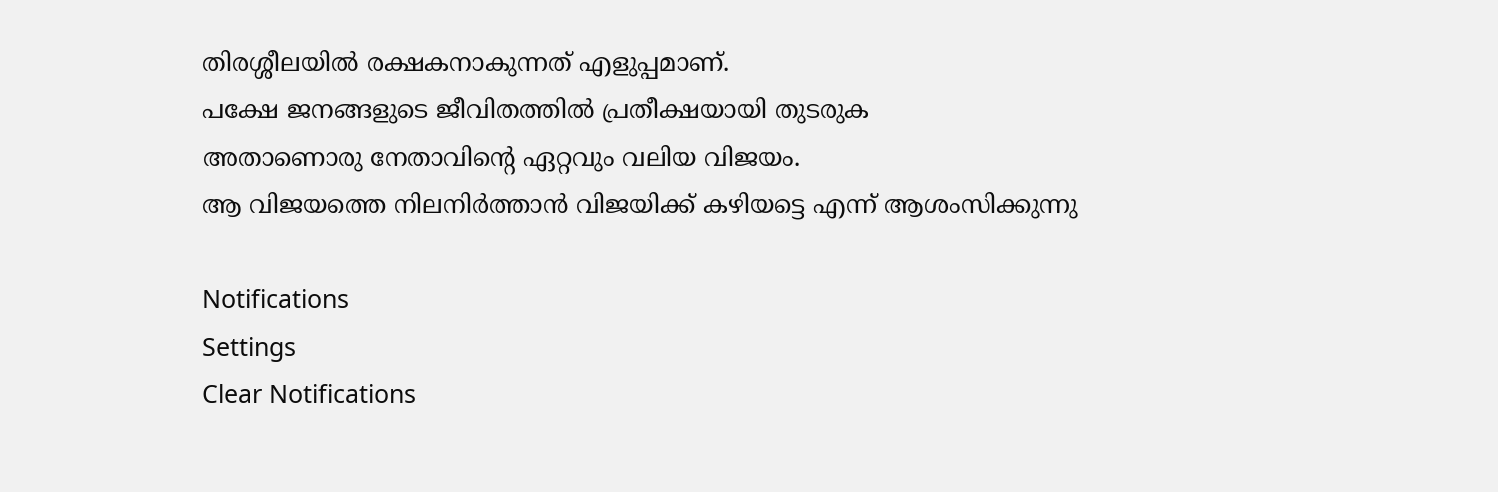തിരശ്ശീലയില്‍ രക്ഷകനാകുന്നത് എളുപ്പമാണ്.
പക്ഷേ ജനങ്ങളുടെ ജീവിതത്തില്‍ പ്രതീക്ഷയായി തുടരുക
അതാണൊരു നേതാവിന്റെ ഏറ്റവും വലിയ വിജയം.
ആ വിജയത്തെ നിലനിര്‍ത്താന്‍ വിജയിക്ക് കഴിയട്ടെ എന്ന് ആശംസിക്കുന്നു

Notifications
Settings
Clear Notifications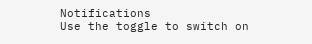Notifications
Use the toggle to switch on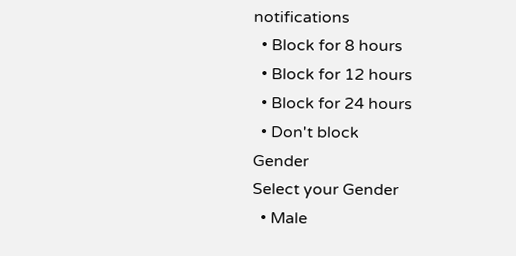notifications
  • Block for 8 hours
  • Block for 12 hours
  • Block for 24 hours
  • Don't block
Gender
Select your Gender
  • Male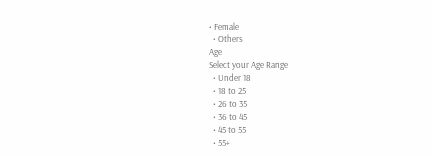• Female
  • Others
Age
Select your Age Range
  • Under 18
  • 18 to 25
  • 26 to 35
  • 36 to 45
  • 45 to 55
  • 55+